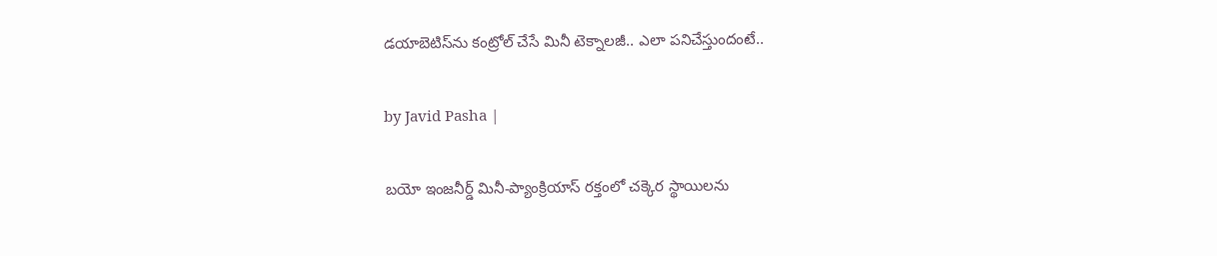డయాబెటిస్‌ను కంట్రోల్ చేసే మినీ టెక్నాలజీ.. ఎలా పనిచేస్తుందంటే..

by Javid Pasha |

బయో ఇంజనీర్డ్ మినీ-ప్యాంక్రియాస్ రక్తంలో చక్కెర స్థాయిలను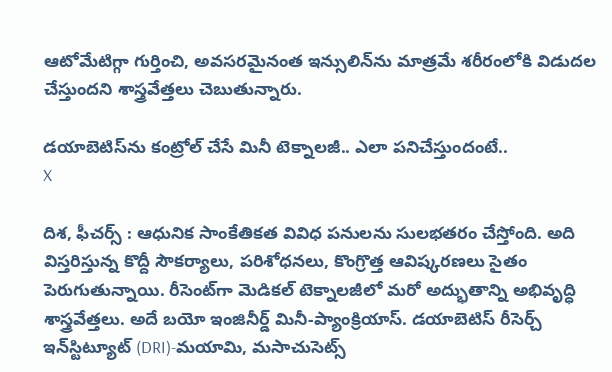ఆటోమేటిగ్గా గుర్తించి, అవసరమైనంత ఇన్సులిన్‌ను మాత్రమే శరీరంలోకి విడుదల చేస్తుందని శాస్త్రవేత్తలు చెబుతున్నారు.

డయాబెటిస్‌ను కంట్రోల్ చేసే మినీ టెక్నాలజీ.. ఎలా పనిచేస్తుందంటే..
X

దిశ, ఫీచర్స్ : ఆధునిక సాంకేతికత వివిధ పనులను సులభతరం చేస్తోంది. అది విస్తరిస్తున్న కొద్దీ సౌకర్యాలు, పరిశోధనలు, కొంగ్రొత్త ఆవిష్కరణలు సైతం పెరుగుతున్నాయి. రీసెంట్‌గా మెడికల్ టెక్నాలజీలో మరో అద్భుతాన్ని అభివృద్ధి శాస్త్రవేత్తలు. అదే బయో ఇంజినీర్డ్ మినీ-ప్యాంక్రియాస్. డయాబెటిస్ రీసెర్చ్ ఇన్‌స్టిట్యూట్ (DRI)-మయామి, మసాచుసెట్స్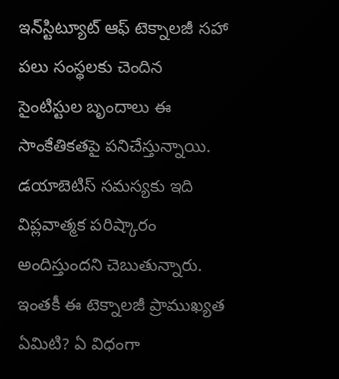ఇన్‌స్టిట్యూట్ ఆఫ్ టెక్నాలజీ సహా పలు సంస్థలకు చెందిన సైంటిస్టుల బృందాలు ఈ సాంకేతికతపై పనిచేస్తున్నాయి. డయాబెటిస్‌ సమస్యకు ఇది విప్లవాత్మక పరిష్కారం అందిస్తుందని చెబుతున్నారు. ఇంతకీ ఈ టెక్నాలజీ ప్రాముఖ్యత ఏమిటి? ఏ విధంగా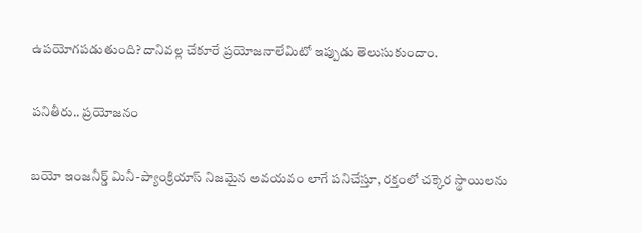ఉపయోగపడుతుంది? దానివల్ల చేకూరే ప్రయోజనాలేమిటో ఇప్పుడు తెలుసుకుందాం.

పనితీరు.. ప్రయోజనం

బయో ఇంజనీర్డ్ మినీ-ప్యాంక్రియాస్ నిజమైన అవయవం లాగే పనిచేస్తూ, రక్తంలో చక్కెర స్థాయిలను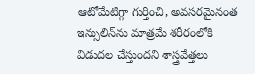ఆటోమేటిగ్గా గుర్తించి, అవసరమైనంత ఇన్సులిన్‌ను మాత్రమే శరీరంలోకి విడుదల చేస్తుందని శాస్త్రవేత్తలు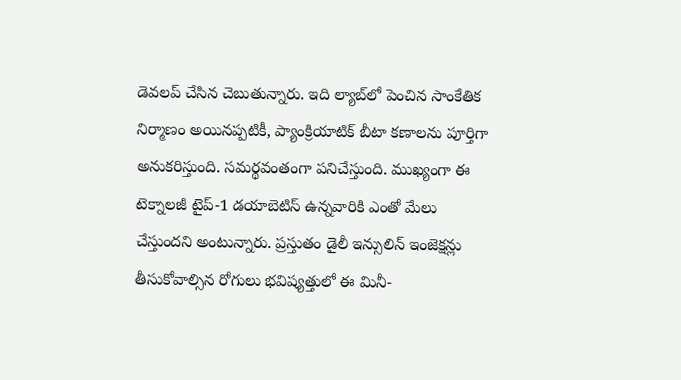డెవలప్ చేసిన చెబుతున్నారు. ఇది ల్యాబ్‌లో పెంచిన సాంకేతిక నిర్మాణం అయినప్పటికీ, ప్యాంక్రియాటిక్ బీటా కణాలను పూర్తిగా అనుకరిస్తుంది. సమర్థవంతంగా పనిచేస్తుంది. ముఖ్యంగా ఈ టెక్నాలజీ టైప్-1 డయాబెటిస్ ఉన్నవారికి ఎంతో మేలు చేస్తుందని అంటున్నారు. ప్రస్తుతం డైలీ ఇన్సులిన్ ఇంజెక్షన్లు తీసుకోవాల్సిన రోగులు భవిష్యత్తులో ఈ మినీ-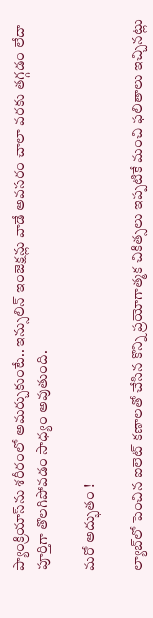ప్యాంక్రియాస్‌ను శరీరంలో అమర్చుకుంటే.. ఇన్సులిన్ ఇంజెక్షన్లు వాడే అవసరం చాలా వరకు తగ్గడం లేదా పూర్తిగా తొలగిపోవడం సాధ్యం అవుతుంది.

మరో అద్భుతం !

ల్యాబ్‌లో పెంచిన ఐలెట్ కణాలతో చేసిన కొన్ని ప్రయోగాత్మక చికిత్సలు ఇప్పటికే మంచి ఫలితాలు ఇచ్చినట్లు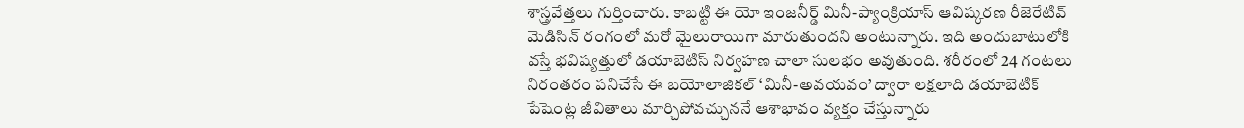శాస్త్రవేత్తలు గుర్తించారు. కాబట్టి ఈ యో ఇంజనీర్డ్ మినీ-ప్యాంక్రియాస్ ఆవిష్కరణ రీజెరేటివ్ మెడిసిన్ రంగంలో మరో మైలురాయిగా మారుతుందని అంటున్నారు. ఇది అందుబాటులోకి వస్తే భవిష్యత్తులో డయాబెటిస్ నిర్వహణ చాలా సులభం అవుతుంది. శరీరంలో 24 గంటలు నిరంతరం పనిచేసే ఈ బయోలాజికల్ ‘మినీ-అవయవం’ ద్వారా లక్షలాది డయాబెటిక్ పేషెంట్ల జీవితాలు మార్చిపోవచ్చుననే ఆశాభావం వ్యక్తం చేస్తున్నారు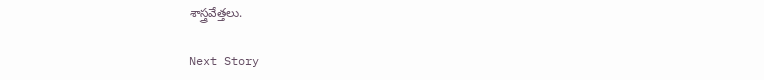శాస్త్రవేత్తలు.

Next Story